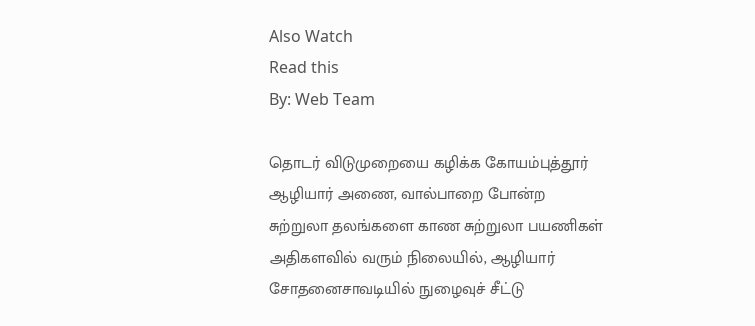Also Watch
Read this
By: Web Team

தொடர் விடுமுறையை கழிக்க கோயம்புத்தூர் ஆழியார் அணை, வால்பாறை போன்ற சுற்றுலா தலங்களை காண சுற்றுலா பயணிகள் அதிகளவில் வரும் நிலையில், ஆழியார் சோதனைசாவடியில் நுழைவுச் சீட்டு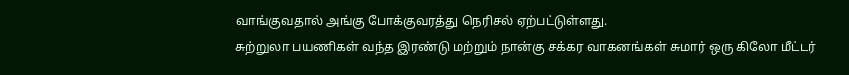வாங்குவதால் அங்கு போக்குவரத்து நெரிசல் ஏற்பட்டுள்ளது.
சுற்றுலா பயணிகள் வந்த இரண்டு மற்றும் நான்கு சக்கர வாகனங்கள் சுமார் ஒரு கிலோ மீட்டர்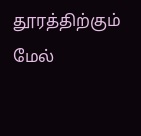தூரத்திற்கும் மேல்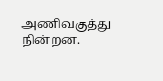அணிவகுத்து நின்றன.